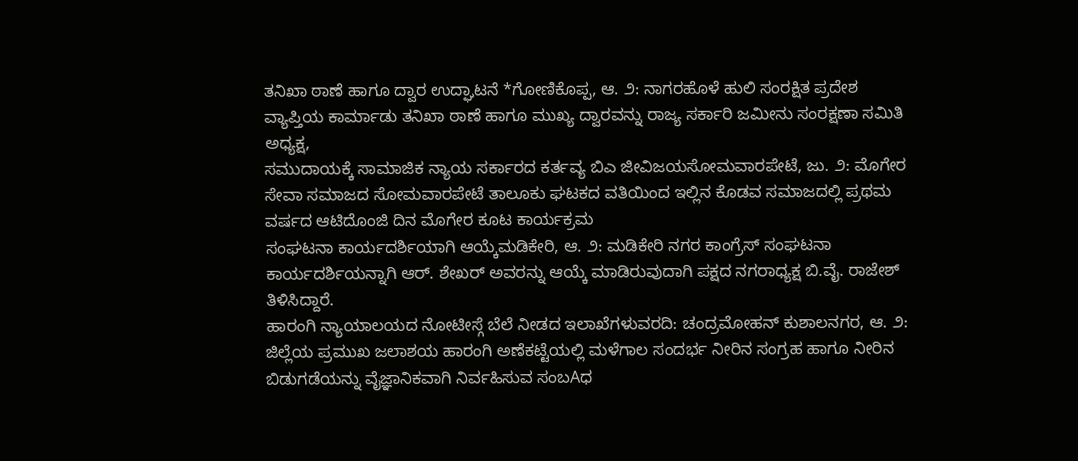ತನಿಖಾ ಠಾಣೆ ಹಾಗೂ ದ್ವಾರ ಉದ್ಘಾಟನೆ *ಗೋಣಿಕೊಪ್ಪ, ಆ. ೨: ನಾಗರಹೊಳೆ ಹುಲಿ ಸಂರಕ್ಷಿತ ಪ್ರದೇಶ ವ್ಯಾಪ್ತಿಯ ಕಾರ್ಮಾಡು ತನಿಖಾ ಠಾಣೆ ಹಾಗೂ ಮುಖ್ಯ ದ್ವಾರವನ್ನು ರಾಜ್ಯ ಸರ್ಕಾರಿ ಜಮೀನು ಸಂರಕ್ಷಣಾ ಸಮಿತಿ ಅಧ್ಯಕ್ಷ,
ಸಮುದಾಯಕ್ಕೆ ಸಾಮಾಜಿಕ ನ್ಯಾಯ ಸರ್ಕಾರದ ಕರ್ತವ್ಯ ಬಿಎ ಜೀವಿಜಯಸೋಮವಾರಪೇಟೆ, ಜು. ೨: ಮೊಗೇರ ಸೇವಾ ಸಮಾಜದ ಸೋಮವಾರಪೇಟೆ ತಾಲೂಕು ಘಟಕದ ವತಿಯಿಂದ ಇಲ್ಲಿನ ಕೊಡವ ಸಮಾಜದಲ್ಲಿ ಪ್ರಥಮ ವರ್ಷದ ಆಟಿದೊಂಜಿ ದಿನ ಮೊಗೇರ ಕೂಟ ಕಾರ್ಯಕ್ರಮ
ಸಂಘಟನಾ ಕಾರ್ಯದರ್ಶಿಯಾಗಿ ಆಯ್ಕೆಮಡಿಕೇರಿ, ಆ. ೨: ಮಡಿಕೇರಿ ನಗರ ಕಾಂಗ್ರೆಸ್ ಸಂಘಟನಾ ಕಾರ್ಯದರ್ಶಿಯನ್ನಾಗಿ ಆರ್. ಶೇಖರ್ ಅವರನ್ನು ಆಯ್ಕೆ ಮಾಡಿರುವುದಾಗಿ ಪಕ್ಷದ ನಗರಾಧ್ಯಕ್ಷ ಬಿ.ವೈ. ರಾಜೇಶ್ ತಿಳಿಸಿದ್ದಾರೆ.
ಹಾರಂಗಿ ನ್ಯಾಯಾಲಯದ ನೋಟೀಸ್ಗೆ ಬೆಲೆ ನೀಡದ ಇಲಾಖೆಗಳುವರದಿ: ಚಂದ್ರಮೋಹನ್ ಕುಶಾಲನಗರ, ಆ. ೨: ಜಿಲ್ಲೆಯ ಪ್ರಮುಖ ಜಲಾಶಯ ಹಾರಂಗಿ ಅಣೆಕಟ್ಟೆಯಲ್ಲಿ ಮಳೆಗಾಲ ಸಂದರ್ಭ ನೀರಿನ ಸಂಗ್ರಹ ಹಾಗೂ ನೀರಿನ ಬಿಡುಗಡೆಯನ್ನು ವೈಜ್ಞಾನಿಕವಾಗಿ ನಿರ್ವಹಿಸುವ ಸಂಬAಧ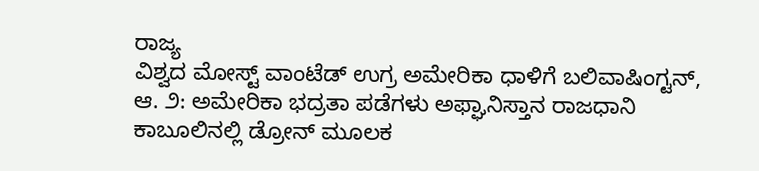ರಾಜ್ಯ
ವಿಶ್ವದ ಮೋಸ್ಟ್ ವಾಂಟೆಡ್ ಉಗ್ರ ಅಮೇರಿಕಾ ಧಾಳಿಗೆ ಬಲಿವಾಷಿಂಗ್ಟನ್, ಆ. ೨: ಅಮೇರಿಕಾ ಭದ್ರತಾ ಪಡೆಗಳು ಅಫ್ಘಾನಿಸ್ತಾನ ರಾಜಧಾನಿ ಕಾಬೂಲಿನಲ್ಲಿ ಡ್ರೋನ್ ಮೂಲಕ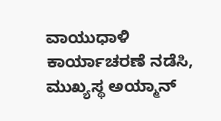ವಾಯುಧಾಳಿ ಕಾರ್ಯಾಚರಣೆ ನಡೆಸಿ, ಮುಖ್ಯಸ್ಥ ಅಯ್ಮಾನ್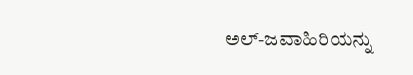ಅಲ್-ಜವಾಹಿರಿಯನ್ನು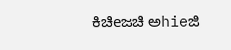ಕಿಚಿeಜಚಿ ಅhieಜಿ